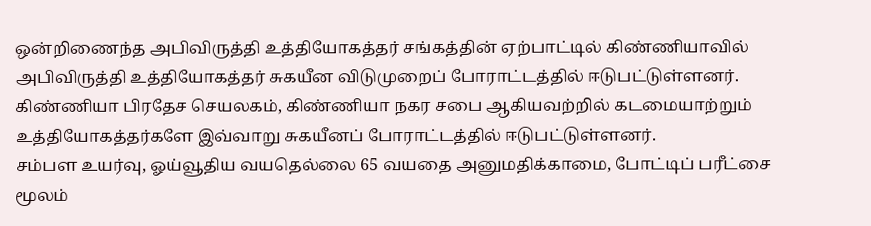ஒன்றிணைந்த அபிவிருத்தி உத்தியோகத்தர் சங்கத்தின் ஏற்பாட்டில் கிண்ணியாவில் அபிவிருத்தி உத்தியோகத்தர் சுகயீன விடுமுறைப் போராட்டத்தில் ஈடுபட்டுள்ளனர்.
கிண்ணியா பிரதேச செயலகம், கிண்ணியா நகர சபை ஆகியவற்றில் கடமையாற்றும் உத்தியோகத்தர்களே இவ்வாறு சுகயீனப் போராட்டத்தில் ஈடுபட்டுள்ளனர்.
சம்பள உயர்வு, ஓய்வூதிய வயதெல்லை 65 வயதை அனுமதிக்காமை, போட்டிப் பரீட்சை மூலம்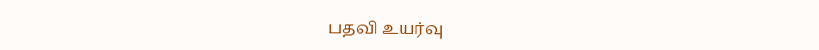பதவி உயர்வு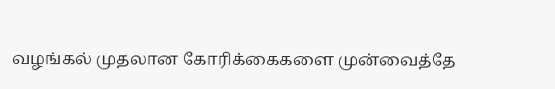வழங்கல் முதலான கோரிக்கைகளை முன்வைத்தே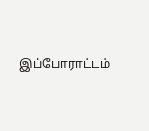இப்போராட்டம்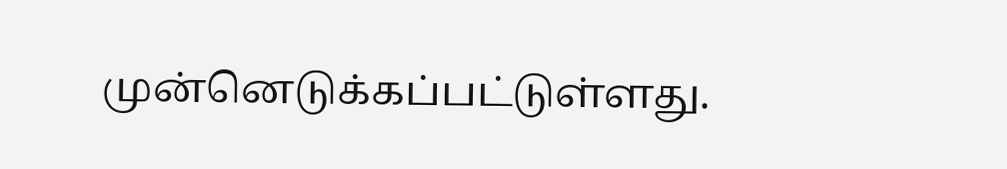முன்னெடுக்கப்பட்டுள்ளது.